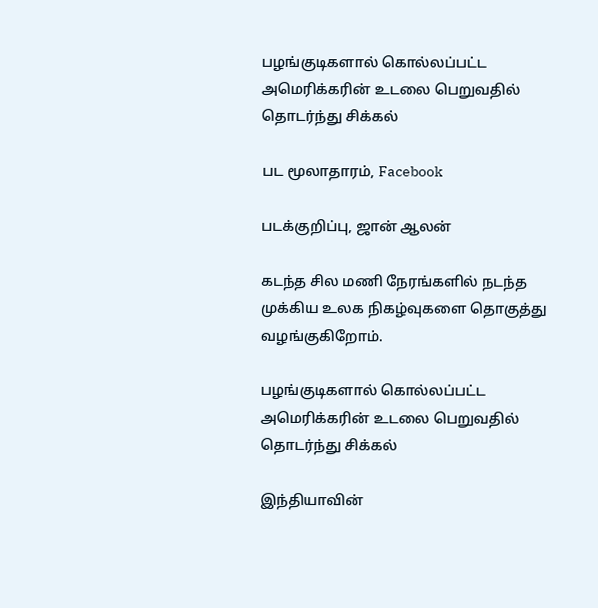பழங்குடிகளால் கொல்லப்பட்ட அமெரிக்கரின் உடலை பெறுவதில் தொடர்ந்து சிக்கல்

பட மூலாதாரம், Facebook

படக்குறிப்பு, ஜான் ஆலன்

கடந்த சில மணி நேரங்களில் நடந்த முக்கிய உலக நிகழ்வுகளை தொகுத்து வழங்குகிறோம்.

பழங்குடிகளால் கொல்லப்பட்ட அமெரிக்கரின் உடலை பெறுவதில் தொடர்ந்து சிக்கல்

இந்தியாவின்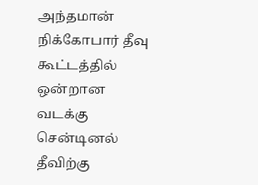அந்தமான் நிக்கோபார் தீவு கூட்டத்தில் ஒன்றான வடக்கு சென்டினல் தீவிற்கு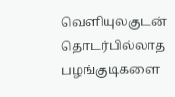வெளியுலகுடன் தொடர்பில்லாத பழங்குடிகளை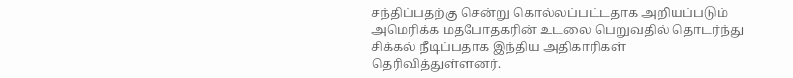சந்திப்பதற்கு சென்று கொல்லப்பட்டதாக அறியப்படும் அமெரிக்க மதபோதகரின் உடலை பெறுவதில் தொடர்ந்து சிக்கல் நீடிப்பதாக இந்திய அதிகாரிகள் தெரிவித்துள்ளனர்.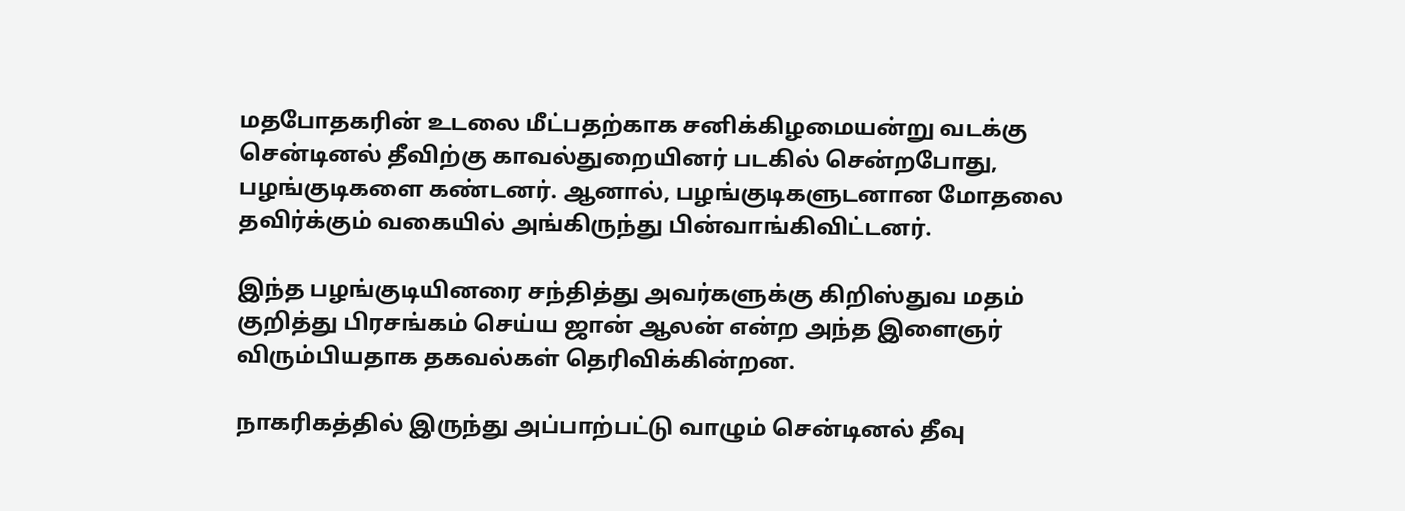மதபோதகரின் உடலை மீட்பதற்காக சனிக்கிழமையன்று வடக்கு சென்டினல் தீவிற்கு காவல்துறையினர் படகில் சென்றபோது, பழங்குடிகளை கண்டனர். ஆனால், பழங்குடிகளுடனான மோதலை தவிர்க்கும் வகையில் அங்கிருந்து பின்வாங்கிவிட்டனர்.

இந்த பழங்குடியினரை சந்தித்து அவர்களுக்கு கிறிஸ்துவ மதம் குறித்து பிரசங்கம் செய்ய ஜான் ஆலன் என்ற அந்த இளைஞர் விரும்பியதாக தகவல்கள் தெரிவிக்கின்றன.

நாகரிகத்தில் இருந்து அப்பாற்பட்டு வாழும் சென்டினல் தீவு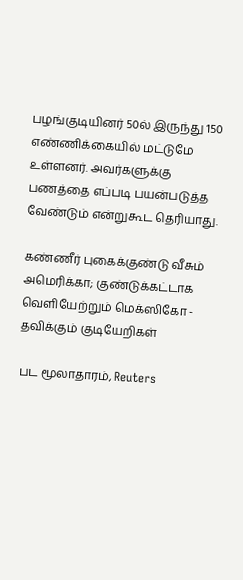பழங்குடியினர் 50ல் இருந்து 150 எண்ணிக்கையில் மட்டுமே உள்ளனர். அவர்களுக்கு பணத்தை எப்படி பயன்படுத்த வேண்டும் என்றுகூட தெரியாது.

கண்ணீர் புகைக்குண்டு வீசும் அமெரிக்கா; குண்டுக்கட்டாக வெளியேற்றும் மெக்ஸிகோ - தவிக்கும் குடியேறிகள்

பட மூலாதாரம், Reuters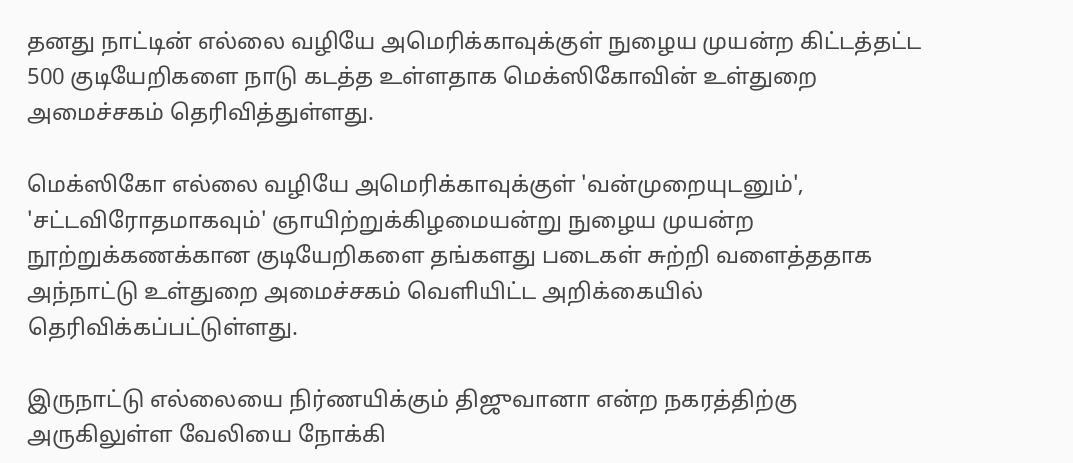தனது நாட்டின் எல்லை வழியே அமெரிக்காவுக்குள் நுழைய முயன்ற கிட்டத்தட்ட 500 குடியேறிகளை நாடு கடத்த உள்ளதாக மெக்ஸிகோவின் உள்துறை அமைச்சகம் தெரிவித்துள்ளது.

மெக்ஸிகோ எல்லை வழியே அமெரிக்காவுக்குள் 'வன்முறையுடனும்', 'சட்டவிரோதமாகவும்' ஞாயிற்றுக்கிழமையன்று நுழைய முயன்ற நூற்றுக்கணக்கான குடியேறிகளை தங்களது படைகள் சுற்றி வளைத்ததாக அந்நாட்டு உள்துறை அமைச்சகம் வெளியிட்ட அறிக்கையில் தெரிவிக்கப்பட்டுள்ளது.

இருநாட்டு எல்லையை நிர்ணயிக்கும் திஜுவானா என்ற நகரத்திற்கு அருகிலுள்ள வேலியை நோக்கி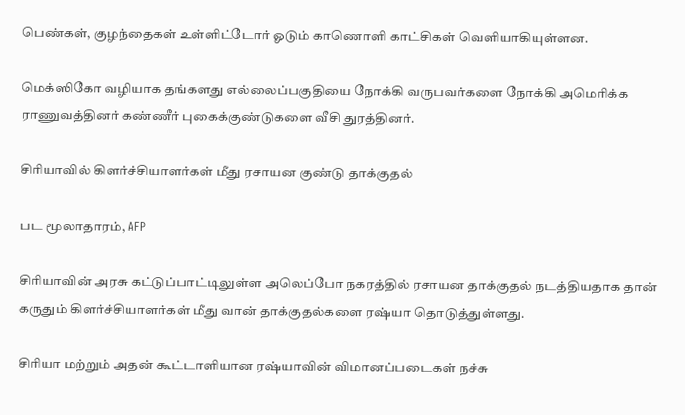பெண்கள், குழந்தைகள் உள்ளிட்டோர் ஓடும் காணொளி காட்சிகள் வெளியாகியுள்ளன.

மெக்ஸிகோ வழியாக தங்களது எல்லைப்பகுதியை நோக்கி வருபவர்களை நோக்கி அமெரிக்க ராணுவத்தினர் கண்ணீர் புகைக்குண்டுகளை வீசி துரத்தினர்.

சிரியாவில் கிளர்ச்சியாளர்கள் மீது ரசாயன குண்டு தாக்குதல்

பட மூலாதாரம், AFP

சிரியாவின் அரசு கட்டுப்பாட்டிலுள்ள அலெப்போ நகரத்தில் ரசாயன தாக்குதல் நடத்தியதாக தான் கருதும் கிளர்ச்சியாளர்கள் மீது வான் தாக்குதல்களை ரஷ்யா தொடுத்துள்ளது.

சிரியா மற்றும் அதன் கூட்டாளியான ரஷ்யாவின் விமானப்படைகள் நச்சு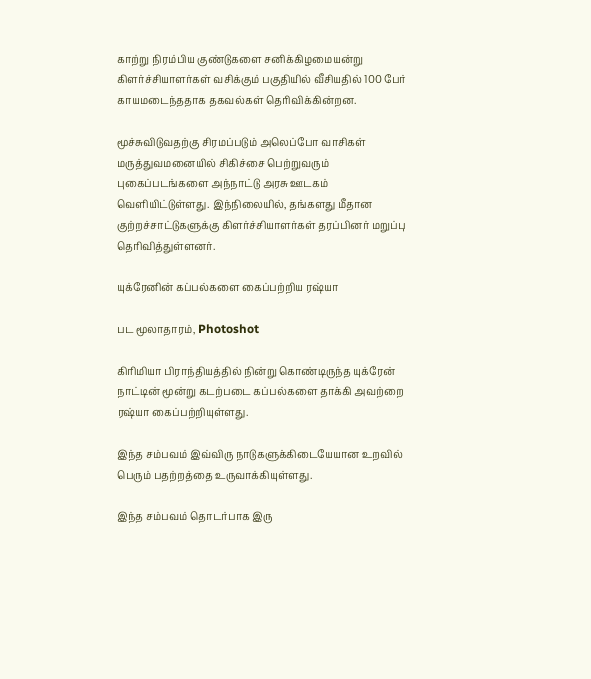காற்று நிரம்பிய குண்டுகளை சனிக்கிழமையன்று கிளர்ச்சியாளர்கள் வசிக்கும் பகுதியில் வீசியதில் 100 பேர் காயமடைந்ததாக தகவல்கள் தெரிவிக்கின்றன.

மூச்சுவிடுவதற்கு சிரமப்படும் அலெப்போ வாசிகள் மருத்துவமனையில் சிகிச்சை பெற்றுவரும் புகைப்படங்களை அந்நாட்டு அரசு ஊடகம் வெளியிட்டுள்ளது. இந்நிலையில், தங்களது மீதான குற்றச்சாட்டுகளுக்கு கிளர்ச்சியாளர்கள் தரப்பினர் மறுப்பு தெரிவித்துள்ளனர்.

யுக்ரேனின் கப்பல்களை கைப்பற்றிய ரஷ்யா

பட மூலாதாரம், Photoshot

கிரிமியா பிராந்தியத்தில் நின்று கொண்டிருந்த யுக்ரேன் நாட்டின் மூன்று கடற்படை கப்பல்களை தாக்கி அவற்றை ரஷ்யா கைப்பற்றியுள்ளது.

இந்த சம்பவம் இவ்விரு நாடுகளுக்கிடையேயான உறவில் பெரும் பதற்றத்தை உருவாக்கியுள்ளது.

இந்த சம்பவம் தொடர்பாக இரு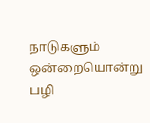நாடுகளும் ஒன்றையொன்று பழி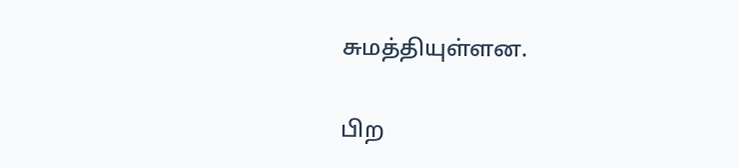சுமத்தியுள்ளன.

பிற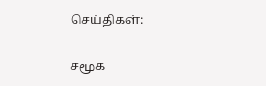செய்திகள்:

சமூக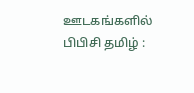ஊடகங்களில் பிபிசி தமிழ் :